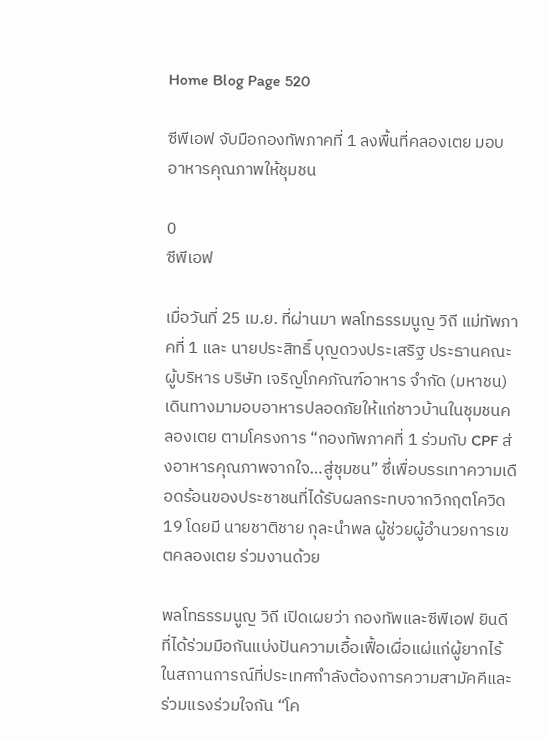Home Blog Page 520

ซีพีเอฟ จับมือกองทัพภาคที่ 1 ลงพื้นที่คลองเตย มอบอาหารคุณภาพให้ชุมชน

0
ซีพีเอฟ

เมื่อวันที่ 25 เม.ย. ที่ผ่านมา พลโทธรรมนูญ วิถี แม่ทัพภาคที่ 1 และ นายประสิทธิ์ บุญดวงประเสริฐ ประธานคณะผู้บริหาร บริษัท เจริญโภคภัณฑ์อาหาร จำกัด (มหาชน) เดินทางมามอบอาหารปลอดภัยให้แก่ชาวบ้านในชุมชนคลองเตย ตามโครงการ “กองทัพภาคที่ 1 ร่วมกับ CPF ส่งอาหารคุณภาพจากใจ…สู่ชุมชน” ซึ่เพื่อบรรเทาความเดือดร้อนของประชาชนที่ได้รับผลกระทบจากวิกฤตโควิด19 โดยมี นายชาติชาย กุละนำพล ผู้ช่วยผู้อำนวยการเขตคลองเตย ร่วมงานด้วย

พลโทธรรมนูญ วิถี เปิดเผยว่า กองทัพและซีพีเอฟ ยินดีที่ได้ร่วมมือกันแบ่งปันความเอื้อเฟื้อเผื่อแผ่แก่ผู้ยากไร้ ในสถานการณ์ที่ประเทศกำลังต้องการความสามัคคีและร่วมแรงร่วมใจกัน “โค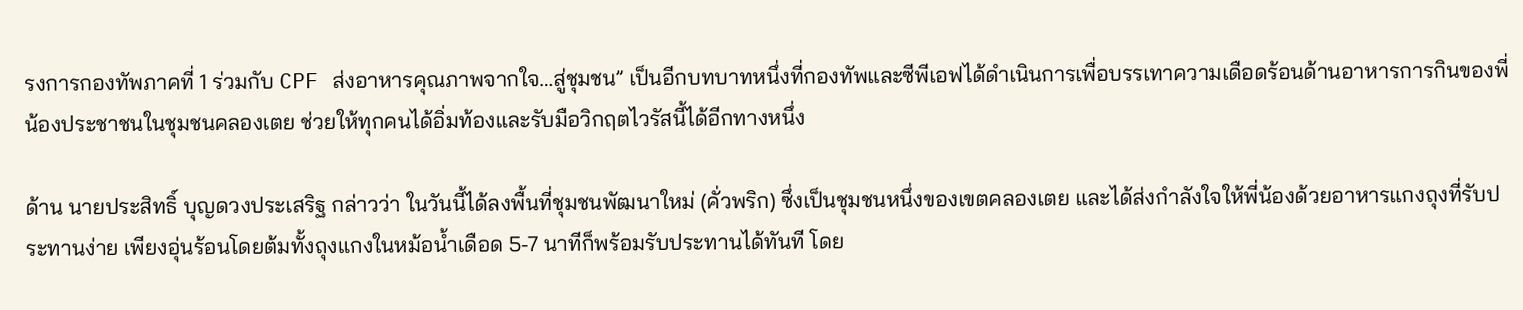รงการกองทัพภาคที่ 1 ร่วมกับ CPF ส่งอาหารคุณภาพจากใจ…สู่ชุมชน” เป็นอีกบทบาทหนึ่งที่กองทัพและซีพีเอฟได้ดำเนินการเพื่อบรรเทาความเดือดร้อนด้านอาหารการกินของพี่น้องประชาชนในชุมชนคลองเตย ช่วยให้ทุกคนได้อิ่มท้องและรับมือวิกฤตไวรัสนี้ได้อีกทางหนึ่ง

ด้าน นายประสิทธิ์ บุญดวงประเสริฐ กล่าวว่า ในวันนี้ได้ลงพื้นที่ชุมชนพัฒนาใหม่ (คั่วพริก) ซึ่งเป็นชุมชนหนึ่งของเขตคลองเตย และได้ส่งกำลังใจให้พี่น้องด้วยอาหารแกงถุงที่รับประทานง่าย เพียงอุ่นร้อนโดยต้มทั้งถุงแกงในหม้อน้ำเดือด 5-7 นาทีก็พร้อมรับประทานได้ทันที โดย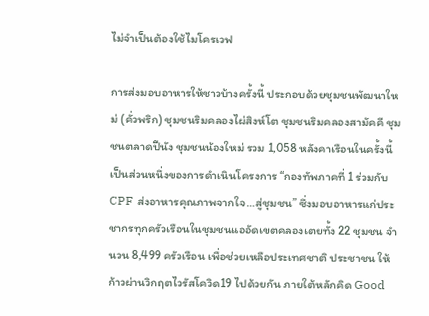ไม่จำเป็นต้องใช้ไมโครเวฟ

การส่งมอบอาหารให้ชาวบ้างครั้งนี้ ประกอบด้วยชุมชนพัฒนาใหม่ (คั่วพริก) ชุมชนริมคลองไผ่สิงห์โต ชุมชนริมคลองสามัคคี ชุมชนตลาดปีนัง ชุมชนน้องใหม่ รวม 1,058 หลังคาเรือนในครั้งนี้ เป็นส่วนหนึ่งของการดำเนินโครงการ “กองทัพภาคที่ 1 ร่วมกับ CPF ส่งอาหารคุณภาพจากใจ…สู่ชุมชน” ซึ่งมอบอาหารแก่ประชากรทุกครัวเรือนในชุมชนแออัดเขตคลองเตยทั้ง 22 ชุมชน จำนวน 8,499 ครัวเรือน เพื่อช่วยเหลือประเทศชาติ ประชาชน ให้ก้าวผ่านวิกฤตไวรัสโควิด19 ไปด้วยกัน ภายใต้หลักคิด Good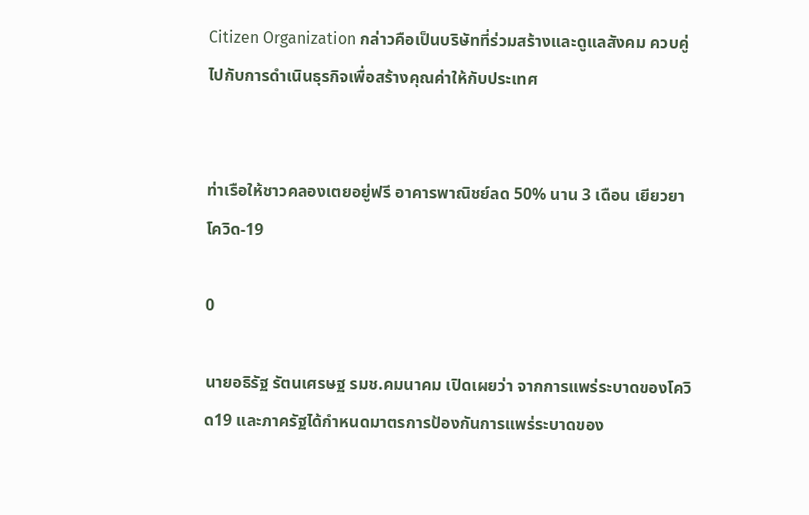Citizen Organization กล่าวคือเป็นบริษัทที่ร่วมสร้างและดูแลสังคม ควบคู่ไปกับการดำเนินธุรกิจเพื่อสร้างคุณค่าให้กับประเทศ


ท่าเรือให้ชาวคลองเตยอยู่ฟรี อาคารพาณิชย์ลด 50% นาน 3 เดือน เยียวยาโควิด-19

0

นายอธิรัฐ รัตนเศรษฐ รมช.คมนาคม เปิดเผยว่า จากการแพร่ระบาดของโควิด19 และภาครัฐได้กำหนดมาตรการป้องกันการแพร่ระบาดของ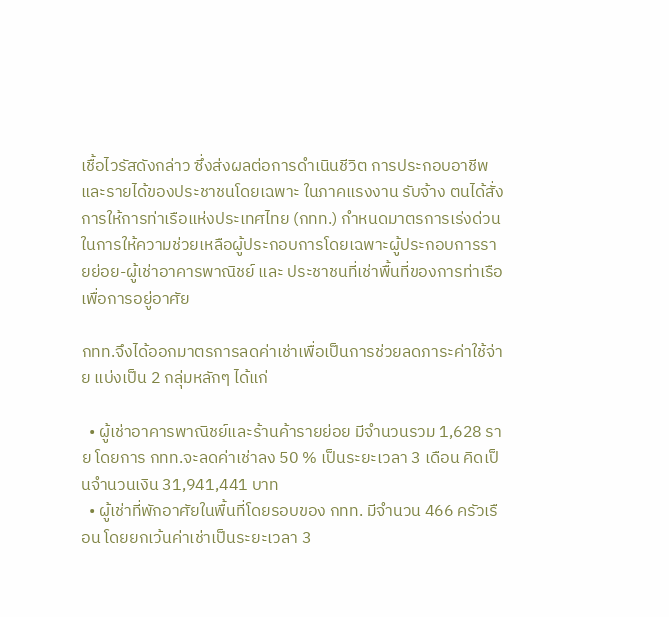เชื้อไวรัสดังกล่าว ซึ่งส่งผลต่อการดำเนินชีวิต การประกอบอาชีพและรายได้ของประชาชนโดยเฉพาะ ในภาคแรงงาน รับจ้าง ตนได้สั่งการให้การท่าเรือแห่งประเทศไทย (กทท.) กำหนดมาตรการเร่งด่วนในการให้ความช่วยเหลือผู้ประกอบการโดยเฉพาะผู้ประกอบการรายย่อย-ผู้เช่าอาคารพาณิชย์ และ ประชาชนที่เช่าพื้นที่ของการท่าเรือเพื่อการอยู่อาศัย

กทท.จึงได้ออกมาตรการลดค่าเช่าเพื่อเป็นการช่วยลดภาระค่าใช้จ่าย แบ่งเป็น 2 กลุ่มหลักๆ ได้แก่

  • ผู้เช่าอาคารพาณิชย์และร้านค้ารายย่อย มีจำนวนรวม 1,628 ราย โดยการ กทท.จะลดค่าเช่าลง 50 % เป็นระยะเวลา 3 เดือน คิดเป็นจำนวนเงิน 31,941,441 บาท
  • ผู้เช่าที่พักอาศัยในพื้นที่โดยรอบของ กทท. มีจำนวน 466 ครัวเรือน โดยยกเว้นค่าเช่าเป็นระยะเวลา 3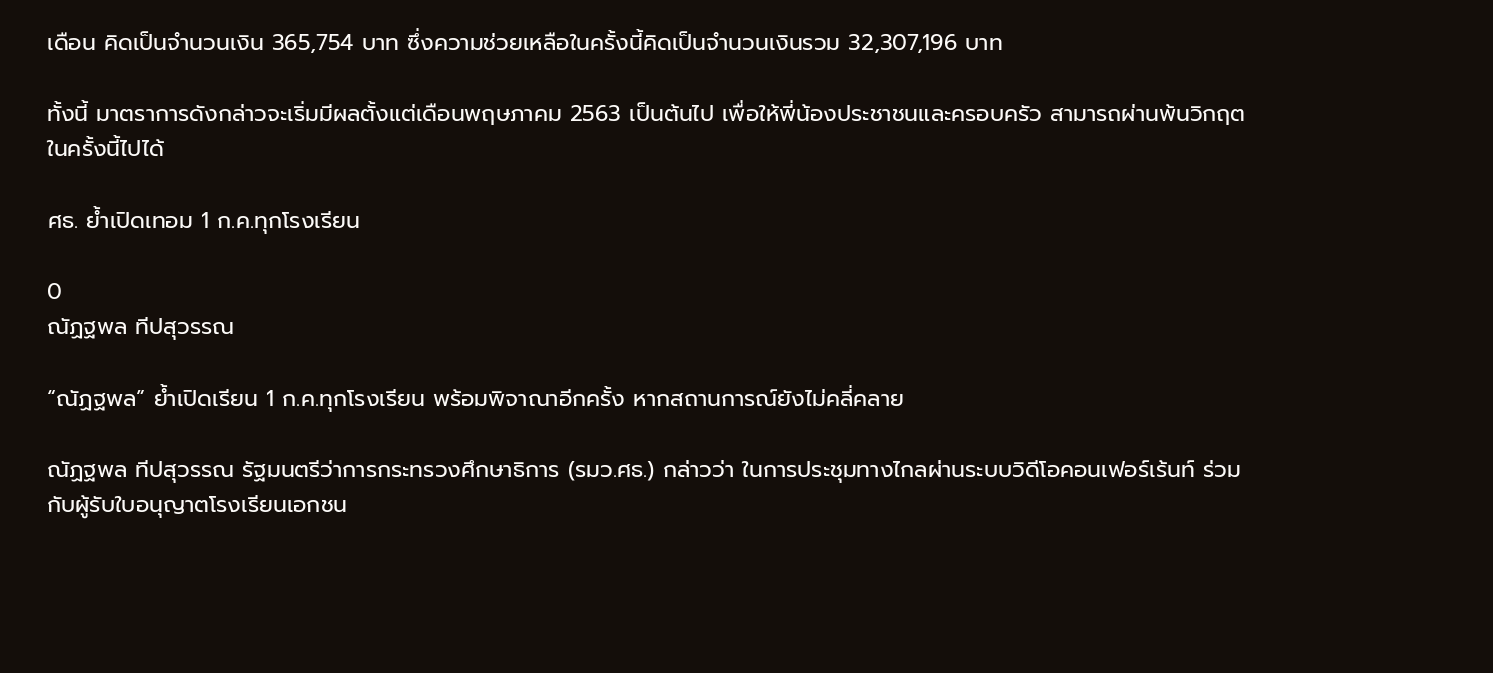เดือน คิดเป็นจำนวนเงิน 365,754 บาท ซึ่งความช่วยเหลือในครั้งนี้คิดเป็นจำนวนเงินรวม 32,307,196 บาท

ทั้งนี้ มาตราการดังกล่าวจะเริ่มมีผลตั้งแต่เดือนพฤษภาคม 2563 เป็นต้นไป เพื่อให้พี่น้องประชาชนและครอบครัว สามารถผ่านพ้นวิกฤตในครั้งนี้ไปได้

ศธ. ย้ำเปิดเทอม 1 ก.ค.ทุกโรงเรียน

0
ณัฏฐพล ทีปสุวรรณ

“ณัฏฐพล” ย้ำเปิดเรียน 1 ก.ค.ทุกโรงเรียน พร้อมพิจาณาอีกครั้ง หากสถานการณ์ยังไม่คลี่คลาย

ณัฏฐพล ทีปสุวรรณ รัฐมนตรีว่าการกระทรวงศึกษาธิการ (รมว.ศธ.) กล่าวว่า ในการประชุมทางไกลผ่านระบบวิดีโอคอนเฟอร์เร้นท์ ร่วมกับผู้รับใบอนุญาตโรงเรียนเอกชน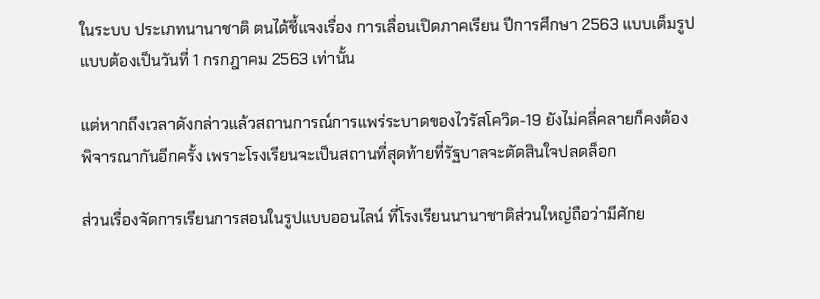ในระบบ ประเภทนานาชาติ ตนได้ชี้แจงเรื่อง การเลื่อนเปิดภาคเรียน ปีการศึกษา 2563 แบบเต็มรูปแบบต้องเป็นวันที่ 1 กรกฎาคม 2563 เท่านั้น

แต่หากถึงเวลาดังกล่าวแล้วสถานการณ์การแพร่ระบาดของไวรัสโควิด-19 ยังไม่คลี่คลายก็คงต้องพิจารณากันอีกครั้ง เพราะโรงเรียนจะเป็นสถานที่สุดท้ายที่รัฐบาลจะตัดสินใจปลดล็อก

ส่วนเรื่องจัดการเรียนการสอนในรูปแบบออนไลน์ ที่โรงเรียนนานาชาติส่วนใหญ่ถือว่ามีศักย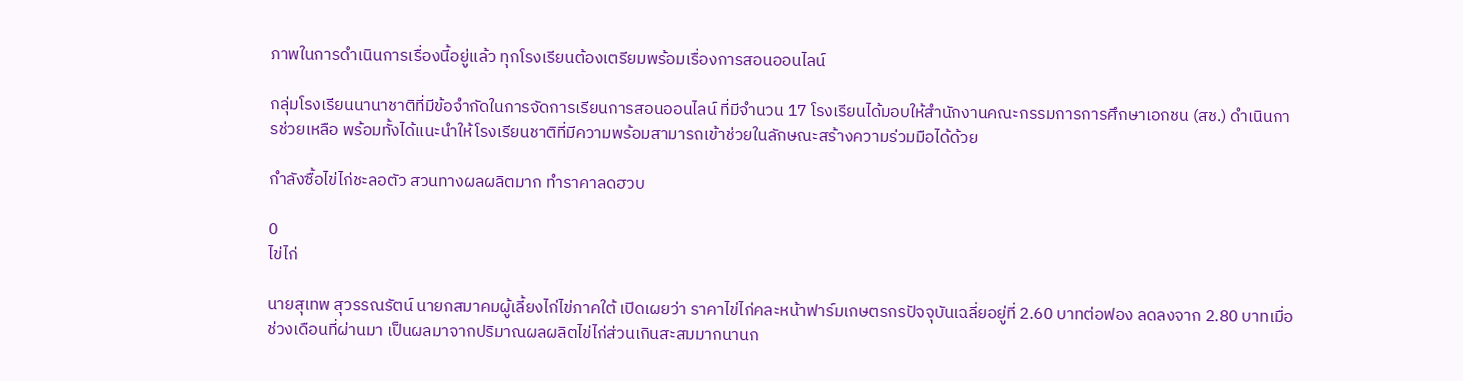ภาพในการดำเนินการเรื่องนี้อยู่แล้ว ทุกโรงเรียนต้องเตรียมพร้อมเรื่องการสอนออนไลน์

กลุ่มโรงเรียนนานาชาติที่มีข้อจำกัดในการจัดการเรียนการสอนออนไลน์ ที่มีจำนวน 17 โรงเรียนได้มอบให้สำนักงานคณะกรรมการการศึกษาเอกชน (สช.) ดำเนินการช่วยเหลือ พร้อมทั้งได้แนะนำให้โรงเรียนชาติที่มีความพร้อมสามารถเข้าช่วยในลักษณะสร้างความร่วมมือได้ด้วย

กำลังซื้อไข่ไก่ชะลอตัว สวนทางผลผลิตมาก ทำราคาลดฮวบ

0
ไข่ไก่

นายสุเทพ สุวรรณรัตน์ นายกสมาคมผู้เลี้ยงไก่ไข่ภาคใต้ เปิดเผยว่า ราคาไข่ไก่คละหน้าฟาร์มเกษตรกรปัจจุบันเฉลี่ยอยู่ที่ 2.60 บาทต่อฟอง ลดลงจาก 2.80 บาทเมื่อช่วงเดือนที่ผ่านมา เป็นผลมาจากปริมาณผลผลิตไข่ไก่ส่วนเกินสะสมมากนานก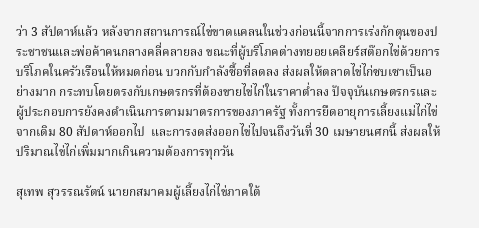ว่า 3 สัปดาห์แล้ว หลังจากสถานการณ์ไข่ขาดแคลนในช่วงก่อนนี้จากการเร่งกักตุนของประชาชนและพ่อค้าคนกลางคลี่คลายลง ขณะที่ผู้บริโภคต่างทยอยเคลียร์สต๊อกไข่ด้วยการบริโภคในครัวเรือนให้หมดก่อน บวกกับกำลังซื้อที่ลดลง ส่งผลให้ตลาดไข่ไก่ซบเซาเป็นอย่างมาก กระทบโดยตรงกับเกษตรกรที่ต้องขายไข่ไก่ในราคาต่ำลง ปัจจุบันเกษตรกรและผู้ประกอบการยังคงดำเนินการตามมาตรการของภาครัฐ ทั้งการยืดอายุการเลี้ยงแม่ไก่ไข่จากเดิม 80 สัปดาห์ออกไป  และการงดส่งออกไข่ไปจนถึงวันที่ 30 เมษายนศกนี้ ส่งผลให้ปริมาณไข่ไก่เพิ่มมากเกินความต้องการทุกวัน

สุเทพ สุวรรณรัตน์ นายกสมาคมผู้เลี้ยงไก่ไข่ภาคใต้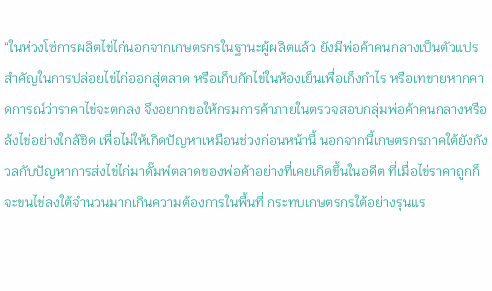“ในห่วงโซ่การผลิตไข่ไก่นอกจากเกษตรกรในฐานะผู้ผลิตแล้ว ยังมีพ่อค้าคนกลางเป็นตัวแปรสำคัญในการปล่อยไข่ไก่ออกสู่ตลาด หรือเก็บกักไข่ในห้องเย็นเพื่อเก็งกำไร หรือเทขายหากคาดการณ์ว่าราคาไข่จะตกลง จึงอยากขอให้กรมการค้าภายในตรวจสอบกลุ่มพ่อค้าคนกลางหรือล้งไข่อย่างใกล้ชิด เพื่อไม่ให้เกิดปัญหาเหมือนช่วงก่อนหน้านี้ นอกจากนี้เกษตรกรภาคใต้ยังกังวลกับปัญหาการส่งไข่ไก่มาดั๊มพ์ตลาดของพ่อค้าอย่างที่เคยเกิดขึ้นในอดีต ที่เมื่อไข่ราคาถูกก็จะขนไข่ลงใต้จำนวนมากเกินความต้องการในพื้นที่ กระทบเกษตรกรใต้อย่างรุนแร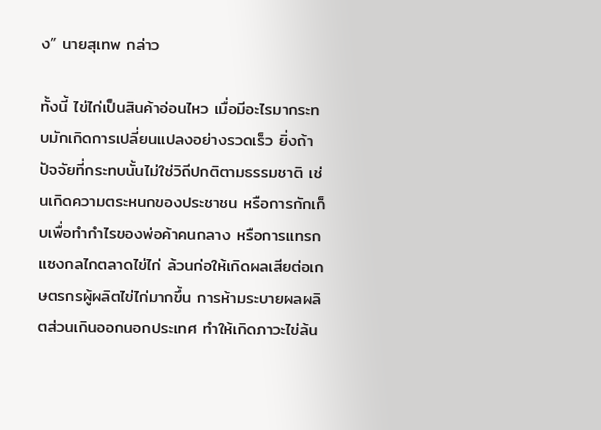ง” นายสุเทพ กล่าว

ทั้งนี้ ไข่ไก่เป็นสินค้าอ่อนไหว เมื่อมีอะไรมากระทบมักเกิดการเปลี่ยนแปลงอย่างรวดเร็ว ยิ่งถ้าปัจจัยที่กระทบนั้นไม่ใช่วิถีปกติตามธรรมชาติ เช่นเกิดความตระหนกของประชาชน หรือการกักเก็บเพื่อทำกำไรของพ่อค้าคนกลาง หรือการแทรกแซงกลไกตลาดไข่ไก่ ล้วนก่อให้เกิดผลเสียต่อเกษตรกรผู้ผลิตไข่ไก่มากขึ้น การห้ามระบายผลผลิตส่วนเกินออกนอกประเทศ ทำให้เกิดภาวะไข่ล้น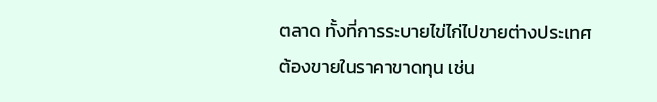ตลาด ทั้งที่การระบายไข่ไก่ไปขายต่างประเทศต้องขายในราคาขาดทุน เช่น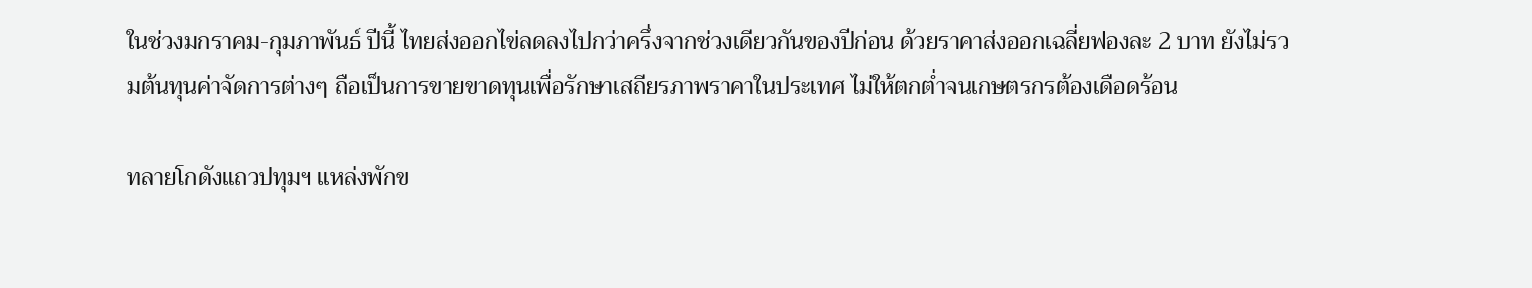ในช่วงมกราคม-กุมภาพันธ์ ปีนี้ ไทยส่งออกไข่ลดลงไปกว่าครึ่งจากช่วงเดียวกันของปีก่อน ด้วยราคาส่งออกเฉลี่ยฟองละ 2 บาท ยังไม่รวมต้นทุนค่าจัดการต่างๆ ถือเป็นการขายขาดทุนเพื่อรักษาเสถียรภาพราคาในประเทศ ไม่ให้ตกต่ำจนเกษตรกรต้องเดือดร้อน

ทลายโกดังแถวปทุมฯ แหล่งพักข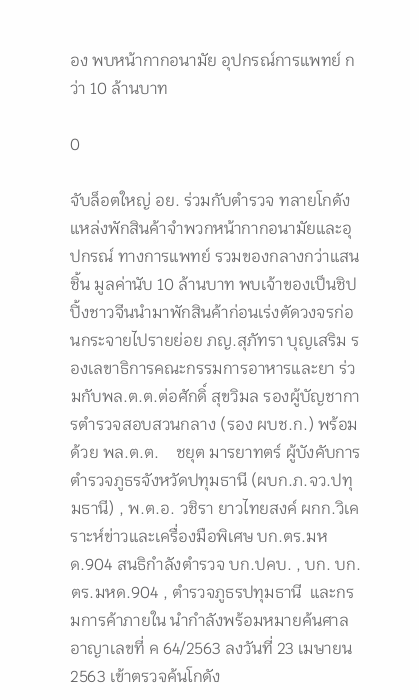อง พบหน้ากากอนามัย อุปกรณ์การแพทย์ กว่า 10 ล้านบาท

0

จับล็อตใหญ่ อย. ร่วมกับตำรวจ ทลายโกดังแหล่งพักสินค้าจำพวกหน้ากากอนามัยและอุปกรณ์ ทางการแพทย์ รวมของกลางกว่าแสนชิ้น มูลค่านับ 10 ล้านบาท พบเจ้าของเป็นชิปปิ้งชาวจีนนำมาพักสินค้าก่อนเร่งตัดวงจรก่อนกระจายไปรายย่อย ภญ.สุภัทรา บุญเสริม รองเลขาธิการคณะกรรมการอาหารและยา ร่วมกับพล.ต.ต.ต่อศักดิ์ สุขวิมล รองผู้บัญชาการตำรวจสอบสวนกลาง (รอง ผบช.ก.) พร้อมด้วย พล.ต.ต.    ชยุต มารยาทตร์ ผู้บังคับการตำรวจภูธรจังหวัดปทุมธานี (ผบก.ภ.จว.ปทุมธานี) , พ.ต.อ. วชิรา ยาวไทยสงค์ ผกก.วิเคราะห์ข่าวและเครื่องมือพิเศษ บก.ตร.มหด.904 สนธิกำลังตำรวจ บก.ปคบ. , บก. บก.ตร.มหด.904 , ตำรวจภูธรปทุมธานี  และกรมการค้าภายใน นำกำลังพร้อมหมายค้นศาลอาญาเลขที่ ค 64/2563 ลงวันที่ 23 เมษายน 2563 เข้าตรวจค้นโกดัง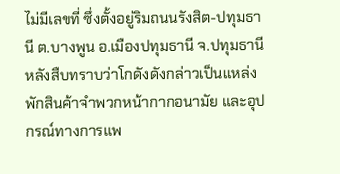ไม่มีเลขที่ ซึ่งตั้งอยู่ริมถนนรังสิต-ปทุมธานี ต.บางพูน อ.เมืองปทุมธานี จ.ปทุมธานี หลังสืบทราบว่าโกดังดังกล่าวเป็นแหล่งพักสินค้าจำพวกหน้ากากอนามัย และอุปกรณ์ทางการแพ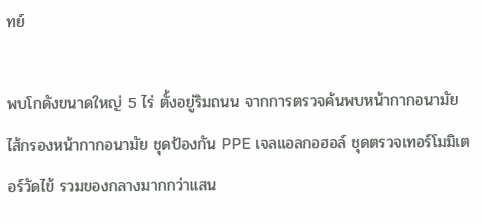ทย์

พบโกดังขนาดใหญ่ 5 ไร่ ตั้งอยู่ริมถนน จากการตรวจค้นพบหน้ากากอนามัย ไส้กรองหน้ากากอนามัย ชุดป้องกัน PPE เจลแอลกอฮอล์ ชุดตรวจเทอร์โมมิเตอร์วัดไข้ รวมของกลางมากกว่าแสน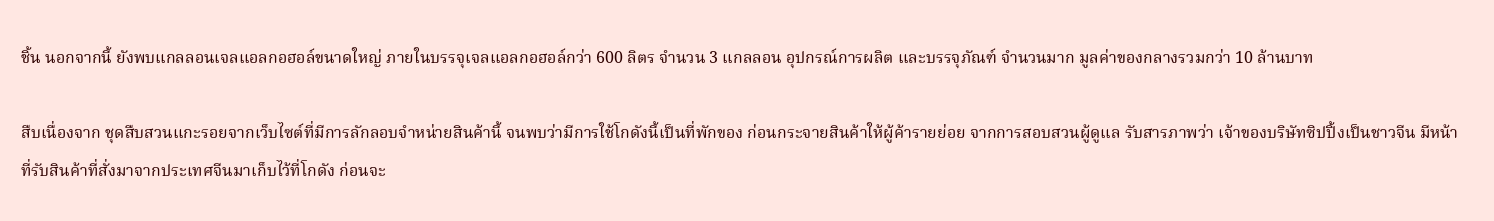ชิ้น นอกจากนี้ ยังพบแกลลอนเจลแอลกอฮอล์ขนาดใหญ่ ภายในบรรจุเจลแอลกอฮอล์กว่า 600 ลิตร จำนวน 3 แกลลอน อุปกรณ์การผลิต และบรรจุภัณฑ์ จำนวนมาก มูลค่าของกลางรวมกว่า 10 ล้านบาท

สืบเนื่องจาก ชุดสืบสวนแกะรอยจากเว็บไซต์ที่มีการลักลอบจำหน่ายสินค้านี้ จนพบว่ามีการใช้โกดังนี้เป็นที่พักของ ก่อนกระจายสินค้าให้ผู้ค้ารายย่อย จากการสอบสวนผู้ดูแล รับสารภาพว่า เจ้าของบริษัทซิปปิ้งเป็นชาวจีน มีหน้าที่รับสินค้าที่สั่งมาจากประเทศจีนมาเก็บไว้ที่โกดัง ก่อนจะ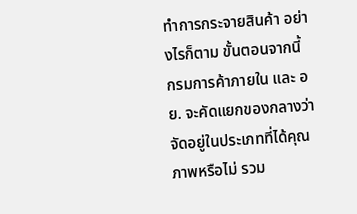ทำการกระจายสินค้า อย่างไรก็ตาม ขั้นตอนจากนี้ กรมการค้าภายใน และ อย. จะคัดแยกของกลางว่าจัดอยู่ในประเภทที่ได้คุณภาพหรือไม่ รวม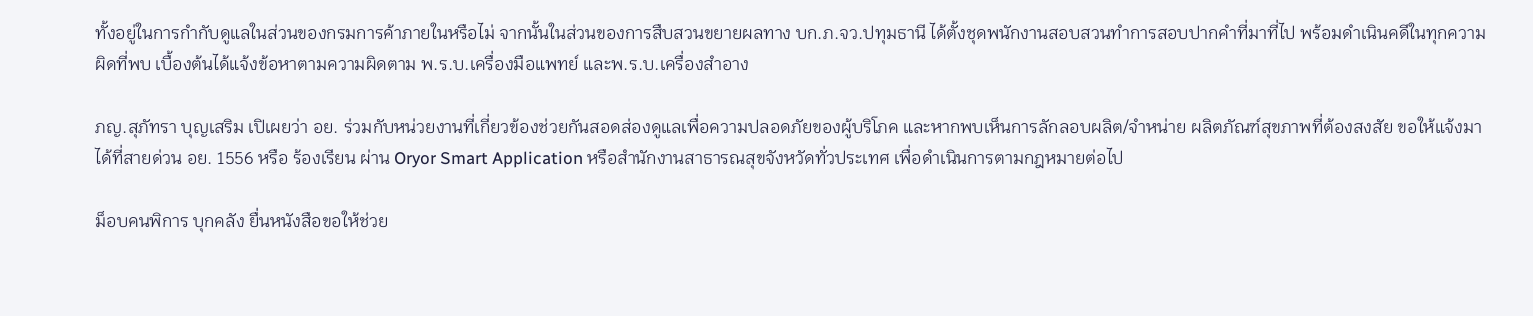ทั้งอยู่ในการกำกับดูแลในส่วนของกรมการค้าภายในหรือไม่ จากนั้นในส่วนของการสืบสวนขยายผลทาง บก.ภ.จว.ปทุมธานี ได้ตั้งชุดพนักงานสอบสวนทำการสอบปากคำที่มาที่ไป พร้อมดำเนินคดีในทุกความผิดที่พบ เบื้องต้นได้แจ้งข้อหาตามความผิดตาม พ.ร.บ.เครื่องมือแพทย์ และพ.ร.บ.เครื่องสำอาง

ภญ.สุภัทรา บุญเสริม เปิเผยว่า อย. ร่วมกับหน่วยงานที่เกี่ยวข้องช่วยกันสอดส่องดูแลเพื่อความปลอดภัยของผู้บริโภค และหากพบเห็นการลักลอบผลิต/จำหน่าย ผลิตภัณฑ์สุขภาพที่ต้องสงสัย ขอให้แจ้งมาได้ที่สายด่วน อย. 1556 หรือ ร้องเรียน ผ่าน Oryor Smart Application หรือสำนักงานสาธารณสุขจังหวัดทั่วประเทศ เพื่อดำเนินการตามกฎหมายต่อไป

ม็อบคนพิการ บุกคลัง ยื่นหนังสือขอให้ช่วย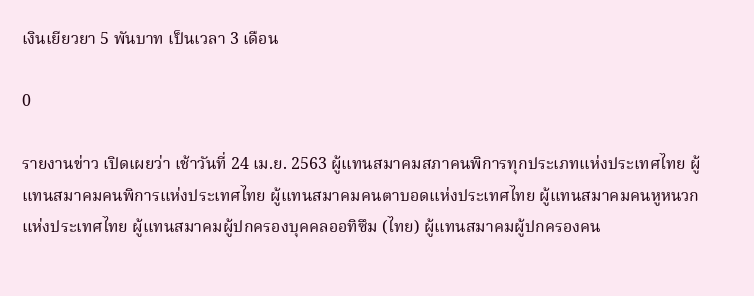เงินเยียวยา 5 พันบาท เป็นเวลา 3 เดือน

0

รายงานข่าว เปิดเผยว่า เช้าวันที่ 24 เม.ย. 2563 ผู้แทนสมาคมสภาคนพิการทุกประเภทแห่งประเทศไทย ผู้แทนสมาคมคนพิการแห่งประเทศไทย ผู้แทนสมาคมคนตาบอดแห่งประเทศไทย ผู้แทนสมาคมคนหูหนวกแห่งประเทศไทย ผู้แทนสมาคมผู้ปกครองบุคคลออทิซึม (ไทย) ผู้แทนสมาคมผู้ปกครองคน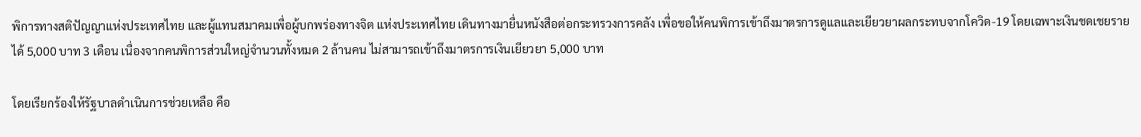พิการทางสติปัญญาแห่งประเทศไทย และผู้แทนสมาคมเพื่อผู้บกพร่องทางจิต แห่งประเทศไทย เดินทางมายื่นหนังสือต่อกระทรวงการคลัง เพื่อขอให้คนพิการเข้าถึงมาตรการดูแลและเยียวยาผลกระทบจากโควิด-19 โดยเฉพาะเงินชดเชยรายได้ 5,000 บาท 3 เดือน เนื่องจากคนพิการส่วนใหญ่จำนวนทั้งหมด 2 ล้านคน ไม่สามารถเข้าถึงมาตรการเงินเยียวยา 5,000 บาท

โดยเรียกร้องให้รัฐบาลดำเนินการช่วยเหลือ คือ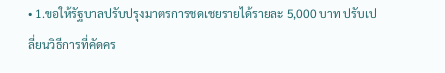• 1.ขอให้รัฐบาลปรับปรุงมาตรการชดเชยรายได้รายละ 5,000 บาท ปรับเปลี่ยนวิธีการที่คัดคร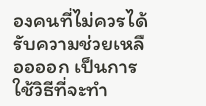องคนที่ไม่ควรได้รับความช่วยเหลืออออก เป็นการใช้วิธีที่จะทำ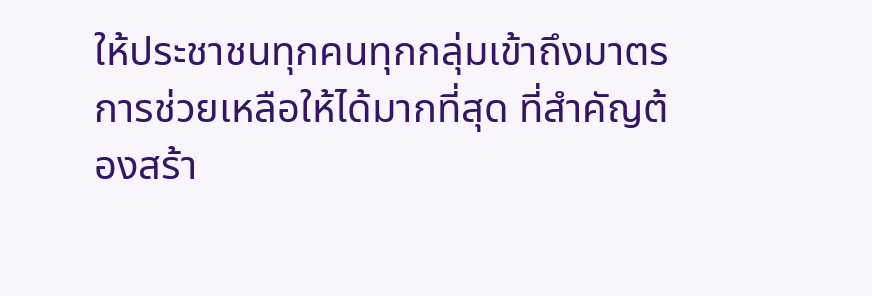ให้ประชาชนทุกคนทุกกลุ่มเข้าถึงมาตรการช่วยเหลือให้ได้มากที่สุด ที่สำคัญต้องสร้า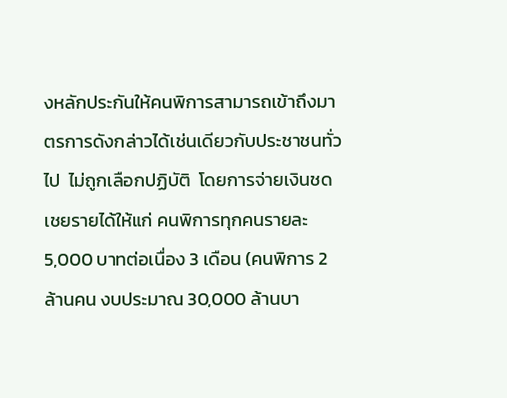งหลักประกันให้คนพิการสามารถเข้าถึงมาตรการดังกล่าวได้เช่นเดียวกับประชาชนทั่วไป  ไม่ถูกเลือกปฏิบัติ  โดยการจ่ายเงินชดเชยรายได้ให้แก่ คนพิการทุกคนรายละ 5,000 บาทต่อเนื่อง 3 เดือน (คนพิการ 2 ล้านคน งบประมาณ 30,000 ล้านบา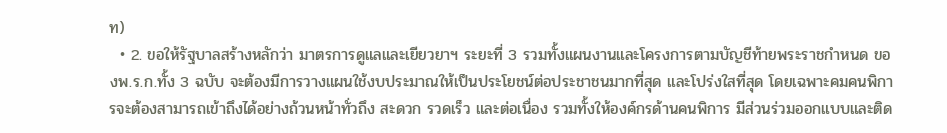ท)
  • 2. ขอให้รัฐบาลสร้างหลักว่า มาตรการดูแลและเยียวยาฯ ระยะที่ 3 รวมทั้งแผนงานและโครงการตามบัญชีท้ายพระราชกำหนด ของพ.ร.ก.ทั้ง 3 ฉบับ จะต้องมีการวางแผนใช้งบประมาณให้เป็นประโยชน์ต่อประชาชนมากที่สุด และโปร่งใสที่สุด โดยเฉพาะคมคนพิการจะต้องสามารถเข้าถึงได้อย่างถ้วนหน้าทั่วถึง สะดวก รวดเร็ว และต่อเนื่อง รวมทั้งให้องค์กรด้านคนพิการ มีส่วนร่วมออกแบบและติด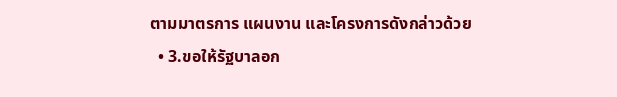ตามมาตรการ แผนงาน และโครงการดังกล่าวด้วย
  • 3.ขอให้รัฐบาลอก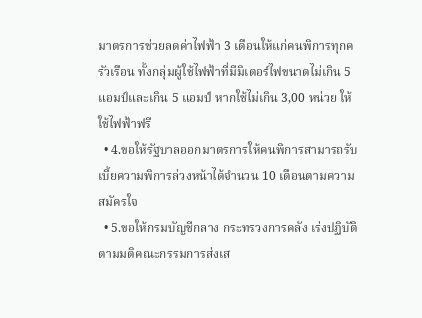มาตรการช่วยลดค่าไฟฟ้า 3 เดือนให้แก่คนพิการทุกครัวเรือน ทั้งกลุ่มผู้ใช้ไฟฟ้าที่มีมิเตอร์ไฟขนาดไม่เกิน 5 แอมป์และเกิน 5 แอมป์ หากใช้ไม่เกิน 3,00 หน่วย ให้ใช้ไฟฟ้าฟรี
  • 4.ขอให้รัฐบาลออกมาตรการให้คนพิการสามารถรับเบี้ยความพิการล่วงหน้าได้จำนวน 10 เดือนตามความสมัครใจ
  • 5.ขอให้กรมบัญชีกลาง กระทรวงการคลัง เร่งปฏิบัติตามมติคณะกรรมการส่งเส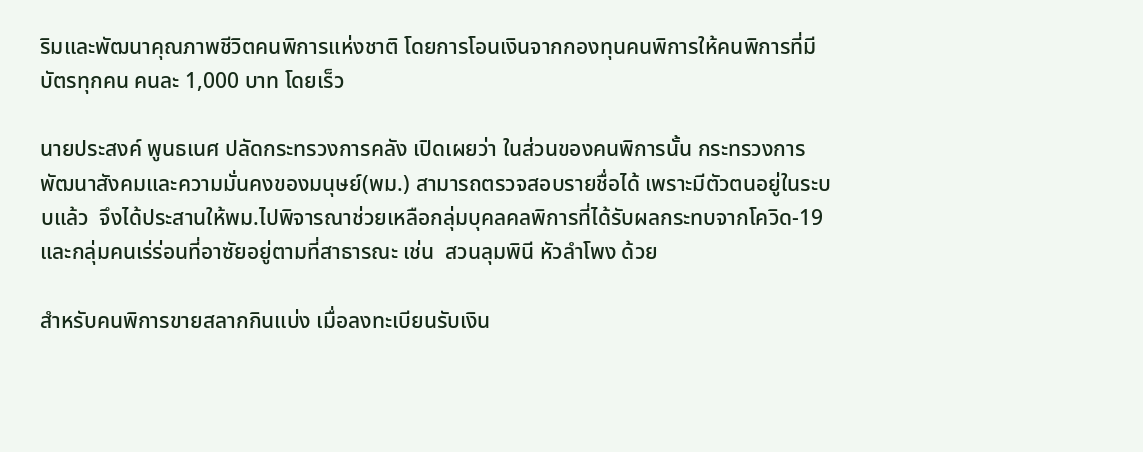ริมและพัฒนาคุณภาพชีวิตคนพิการแห่งชาติ โดยการโอนเงินจากกองทุนคนพิการให้คนพิการที่มีบัตรทุกคน คนละ 1,000 บาท โดยเร็ว

นายประสงค์ พูนธเนศ ปลัดกระทรวงการคลัง เปิดเผยว่า ในส่วนของคนพิการนั้น กระทรวงการพัฒนาสังคมและความมั่นคงของมนุษย์(พม.) สามารถตรวจสอบรายชื่อได้ เพราะมีตัวตนอยู่ในระบบแล้ว  จึงได้ประสานให้พม.ไปพิจารณาช่วยเหลือกลุ่มบุคลคลพิการที่ได้รับผลกระทบจากโควิด-19  และกลุ่มคนเร่ร่อนที่อาซัยอยู่ตามที่สาธารณะ เช่น  สวนลุมพินี หัวลำโพง ด้วย

สำหรับคนพิการขายสลากกินแบ่ง เมื่อลงทะเบียนรับเงิน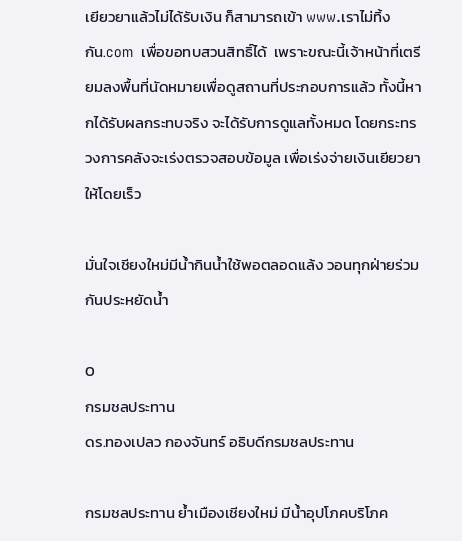เยียวยาแล้วไม่ได้รับเงิน ก็สามารถเข้า www.เราไม่ทิ้งกัน.com  เพื่อขอทบสวนสิทธิ์ได้  เพราะขณะนี้เจ้าหน้าที่เตรียมลงพื้นที่นัดหมายเพื่อดูสถานที่ประกอบการแล้ว ทั้งนี้หากได้รับผลกระทบจริง จะได้รับการดูแลทั้งหมด โดยกระทรวงการคลังจะเร่งตรวจสอบข้อมูล เพื่อเร่งจ่ายเงินเยียวยาให้โดยเร็ว

มั่นใจเชียงใหม่มีน้ำกินน้ำใช้พอตลอดแล้ง วอนทุกฝ่ายร่วมกันประหยัดน้ำ

0
กรมชลประทาน
ดร.ทองเปลว กองจันทร์ อธิบดีกรมชลประทาน

กรมชลประทาน ย้ำเมืองเชียงใหม่ มีน้ำอุปโภคบริโภค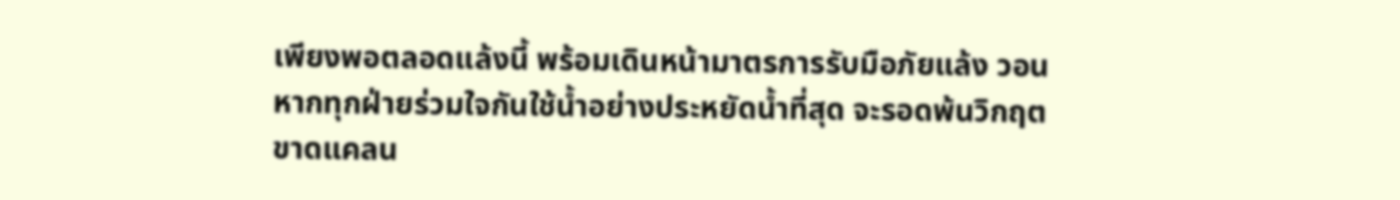เพียงพอตลอดแล้งนี้ พร้อมเดินหน้ามาตรการรับมือภัยแล้ง วอนหากทุกฝ่ายร่วมใจกันใช้น้ำอย่างประหยัดน้ำที่สุด จะรอดพ้นวิกฤตขาดแคลน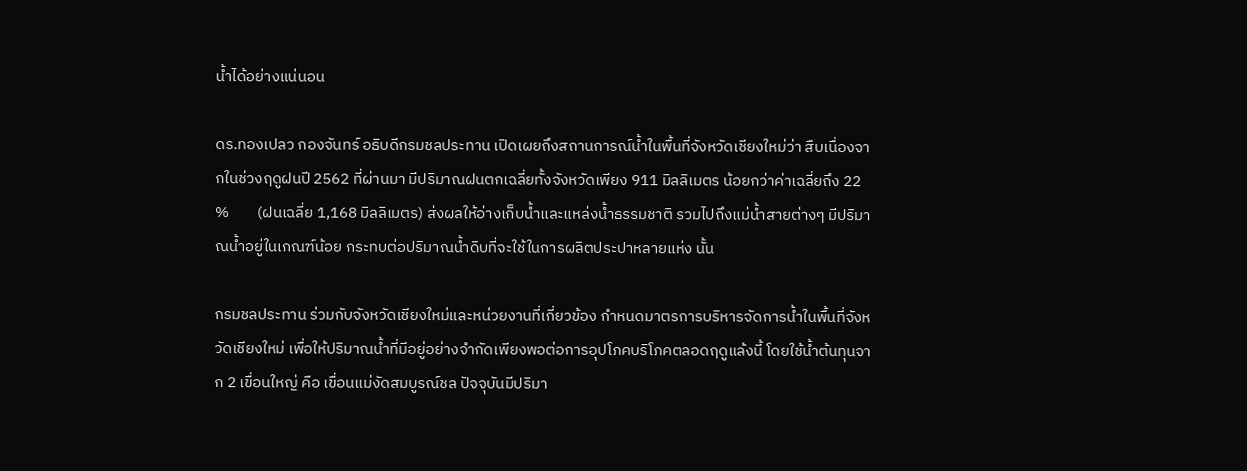น้ำได้อย่างแน่นอน

ดร.ทองเปลว กองจันทร์ อธิบดีกรมชลประทาน เปิดเผยถึงสถานการณ์น้ำในพื้นที่จังหวัดเชียงใหม่ว่า สืบเนื่องจากในช่วงฤดูฝนปี 2562 ที่ผ่านมา มีปริมาณฝนตกเฉลี่ยทั้งจังหวัดเพียง 911 มิลลิเมตร น้อยกว่าค่าเฉลี่ยถึง 22 %        (ฝนเฉลี่ย 1,168 มิลลิเมตร) ส่งผลให้อ่างเก็บน้ำและแหล่งน้ำธรรมชาติ รวมไปถึงแม่น้ำสายต่างๆ มีปริมาณน้ำอยู่ในเกณฑ์น้อย กระทบต่อปริมาณน้ำดิบที่จะใช้ในการผลิตประปาหลายแห่ง นั้น

กรมชลประทาน ร่วมกับจังหวัดเชียงใหม่และหน่วยงานที่เกี่ยวข้อง กำหนดมาตรการบริหารจัดการน้ำในพื้นที่จังหวัดเชียงใหม่ เพื่อให้ปริมาณน้ำที่มีอยู่อย่างจำกัดเพียงพอต่อการอุปโภคบริโภคตลอดฤดูแล้งนี้ โดยใช้น้ำต้นทุนจาก 2 เขื่อนใหญ่ คือ เขื่อนแม่งัดสมบูรณ์ชล ปัจจุบันมีปริมา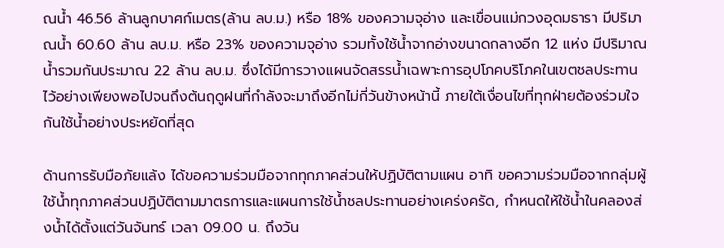ณน้ำ 46.56 ล้านลูกบาศก์เมตร(ล้าน ลบ.ม.) หรือ 18% ของความจุอ่าง และเขื่อนแม่กวงอุดมธารา มีปริมาณน้ำ 60.60 ล้าน ลบ.ม. หรือ 23% ของความจุอ่าง รวมทั้งใช้น้ำจากอ่างขนาดกลางอีก 12 แห่ง มีปริมาณน้ำรวมกันประมาณ 22 ล้าน ลบ.ม. ซึ่งได้มีการวางแผนจัดสรรน้ำเฉพาะการอุปโภคบริโภคในเขตชลประทานไว้อย่างเพียงพอไปจนถึงต้นฤดูฝนที่กำลังจะมาถึงอีกไม่กี่วันข้างหน้านี้ ภายใต้เงื่อนไขที่ทุกฝ่ายต้องร่วมใจกันใช้น้ำอย่างประหยัดที่สุด

ด้านการรับมือภัยแล้ง ได้ขอความร่วมมือจากทุกภาคส่วนให้ปฏิบัติตามแผน อาทิ ขอความร่วมมือจากกลุ่มผู้ใช้น้ำทุกภาคส่วนปฏิบัติตามมาตรการและแผนการใช้น้ำชลประทานอย่างเคร่งครัด, กำหนดให้ใช้น้ำในคลองส่งน้ำได้ตั้งแต่วันจันทร์ เวลา 09.00 น. ถึงวัน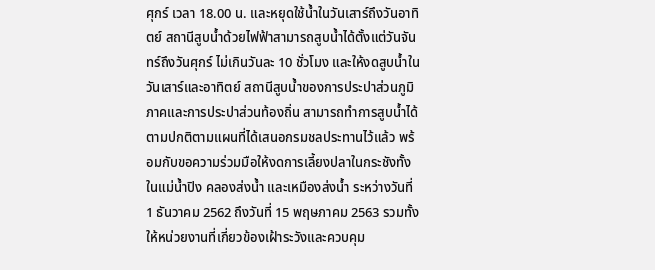ศุกร์ เวลา 18.00 น. และหยุดใช้น้ำในวันเสาร์ถึงวันอาทิตย์ สถานีสูบน้ำด้วยไฟฟ้าสามารถสูบน้ำได้ตั้งแต่วันจันทร์ถึงวันศุกร์ ไม่เกินวันละ 10 ชั่วโมง และให้งดสูบน้ำในวันเสาร์และอาทิตย์ สถานีสูบน้ำของการประปาส่วนภูมิภาคและการประปาส่วนท้องถิ่น สามารถทำการสูบน้ำได้ตามปกติตามแผนที่ได้เสนอกรมชลประทานไว้แล้ว พร้อมกับขอความร่วมมือให้งดการเลี้ยงปลาในกระชังทั้งในแม่น้ำปิง คลองส่งน้ำ และเหมืองส่งน้ำ ระหว่างวันที่ 1 ธันวาคม 2562 ถึงวันที่ 15 พฤษภาคม 2563 รวมทั้ง ให้หน่วยงานที่เกี่ยวข้องเฝ้าระวังและควบคุม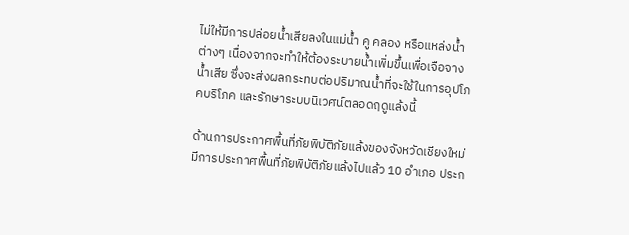ไม่ให้มีการปล่อยน้ำเสียลงในแม่น้ำ คู คลอง หรือแหล่งน้ำต่างๆ เนื่องจากจะทำให้ต้องระบายน้ำเพิ่มขึ้นเพื่อเจือจางน้ำเสีย ซึ่งจะส่งผลกระทบต่อปริมาณน้ำที่จะใช้ในการอุปโภคบริโภค และรักษาระบบนิเวศน์ตลอดฤดูแล้งนี้

ด้านการประกาศพื้นที่ภัยพิบัติภัยแล้งของจังหวัดเชียงใหม่ มีการประกาศพื้นที่ภัยพิบัติภัยแล้งไปแล้ว 10 อำเภอ ประก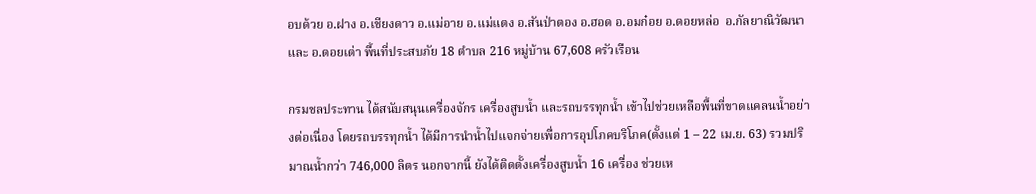อบด้วย อ.ฝาง อ.เชียงดาว อ.แม่อาย อ.แม่แตง อ.สันป่าตอง อ.ฮอด อ.อมก๋อย อ.ดอยหล่อ  อ.กัลยาณิวัฒนา และ อ.ดอยเต่า พื้นที่ประสบภัย 18 ตำบล 216 หมู่บ้าน 67,608 ครัวเรือน

กรมชลประทาน ได้สนับสนุนเครื่องจักร เครื่องสูบน้ำ และรถบรรทุกน้ำ เข้าไปช่วยเหลือพื้นที่ขาดแคลนน้ำอย่างต่อเนื่อง โดยรถบรรทุกน้ำ ได้มีการนำน้ำไปแจกจ่ายเพื่อการอุปโภคบริโภค(ตั้งแต่ 1 – 22 เม.ย. 63) รวมปริมาณน้ำกว่า 746,000 ลิตร นอกจากนี้ ยังได้ติดตั้งเครื่องสูบน้ำ 16 เครื่อง ช่วยเห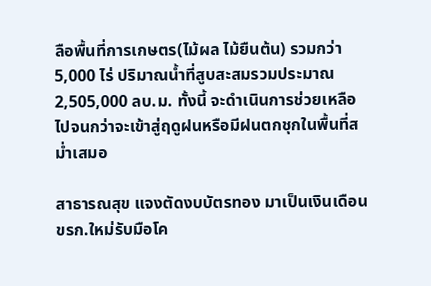ลือพื้นที่การเกษตร(ไม้ผล ไม้ยืนต้น) รวมกว่า 5,000 ไร่ ปริมาณน้ำที่สูบสะสมรวมประมาณ 2,505,000 ลบ.ม. ทั้งนี้ จะดำเนินการช่วยเหลือไปจนกว่าจะเข้าสู่ฤดูฝนหรือมีฝนตกชุกในพื้นที่สม่ำเสมอ

สาธารณสุข แจงตัดงบบัตรทอง มาเป็นเงินเดือนขรก.ใหม่รับมือโค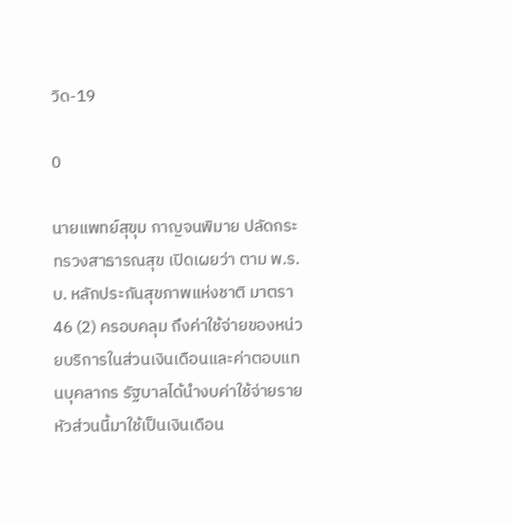วิด-19

0

นายแพทย์สุขุม กาญจนพิมาย ปลัดกระทรวงสาธารณสุข เปิดเผยว่า ตาม พ.ร.บ. หลักประกันสุขภาพแห่งชาติ มาตรา 46 (2) ครอบคลุม ถึงค่าใช้จ่ายของหน่วยบริการในส่วนเงินเดือนและค่าตอบแทนบุคลากร รัฐบาลได้นำงบค่าใช้จ่ายรายหัวส่วนนี้มาใช้เป็นเงินเดือน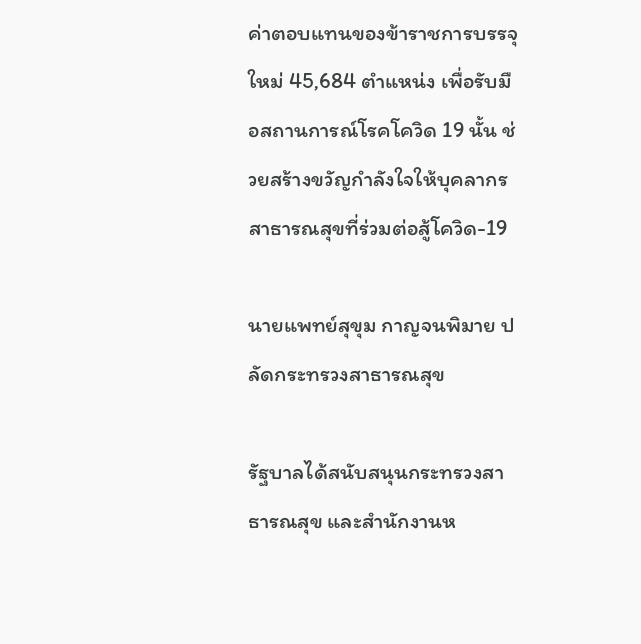ค่าตอบแทนของข้าราชการบรรจุใหม่ 45,684 ตำแหน่ง เพื่อรับมือสถานการณ์โรคโควิด 19 นั้น ช่วยสร้างขวัญกำลังใจให้บุคลากรสาธารณสุขที่ร่วมต่อสู้โควิด-19

นายแพทย์สุขุม กาญจนพิมาย ปลัดกระทรวงสาธารณสุข

รัฐบาลได้สนับสนุนกระทรวงสาธารณสุข และสำนักงานห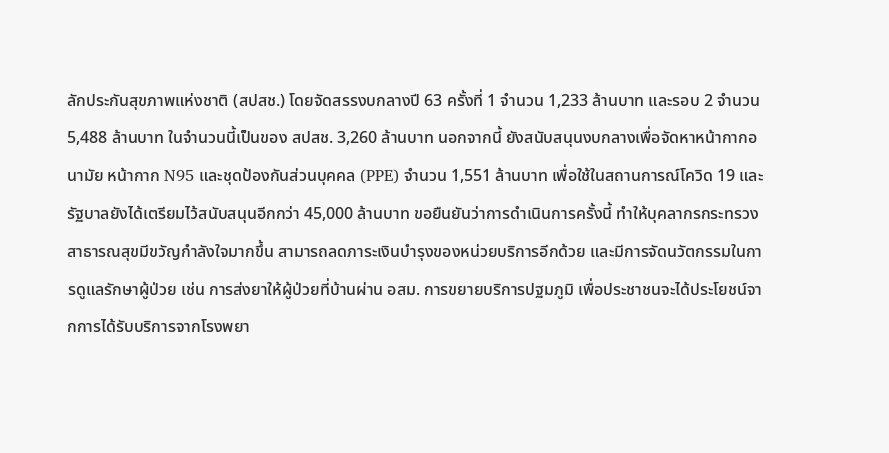ลักประกันสุขภาพแห่งชาติ (สปสช.) โดยจัดสรรงบกลางปี 63 ครั้งที่ 1 จำนวน 1,233 ล้านบาท และรอบ 2 จำนวน 5,488 ล้านบาท ในจำนวนนี้เป็นของ สปสช. 3,260 ล้านบาท นอกจากนี้ ยังสนับสนุนงบกลางเพื่อจัดหาหน้ากากอนามัย หน้ากาก N95 และชุดป้องกันส่วนบุคคล (PPE) จำนวน 1,551 ล้านบาท เพื่อใช้ในสถานการณ์โควิด 19 และรัฐบาลยังได้เตรียมไว้สนับสนุนอีกกว่า 45,000 ล้านบาท ขอยืนยันว่าการดำเนินการครั้งนี้ ทำให้บุคลากรกระทรวงสาธารณสุขมีขวัญกำลังใจมากขึ้น สามารถลดภาระเงินบำรุงของหน่วยบริการอีกด้วย และมีการจัดนวัตกรรมในการดูแลรักษาผู้ป่วย เช่น การส่งยาให้ผู้ป่วยที่บ้านผ่าน อสม. การขยายบริการปฐมภูมิ เพื่อประชาชนจะได้ประโยชน์จากการได้รับบริการจากโรงพยา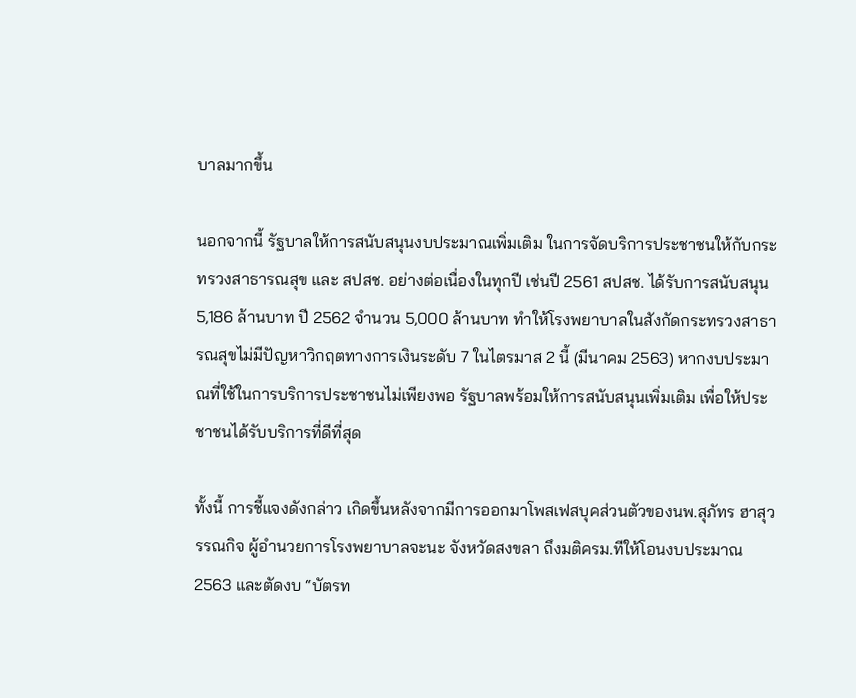บาลมากขึ้น

นอกจากนี้ รัฐบาลให้การสนับสนุนงบประมาณเพิ่มเติม ในการจัดบริการประชาชนให้กับกระทรวงสาธารณสุข และ สปสช. อย่างต่อเนื่องในทุกปี เช่นปี 2561 สปสช. ได้รับการสนับสนุน 5,186 ล้านบาท ปี 2562 จำนวน 5,000 ล้านบาท ทำให้โรงพยาบาลในสังกัดกระทรวงสาธารณสุขไม่มีปัญหาวิกฤตทางการเงินระดับ 7 ในไตรมาส 2 นี้ (มีนาคม 2563) หากงบประมาณที่ใช้ในการบริการประชาชนไม่เพียงพอ รัฐบาลพร้อมให้การสนับสนุนเพิ่มเติม เพื่อให้ประชาชนได้รับบริการที่ดีที่สุด

ทั้งนี้ การชี้แจงดังกล่าว เกิดขึ้นหลังจากมีการออกมาโพสเฟสบุคส่วนตัวของนพ.สุภัทร ฮาสุวรรณกิจ ผู้อำนวยการโรงพยาบาลจะนะ จังหวัดสงขลา ถึงมติครม.ทีให้โอนงบประมาณ 2563 และตัดงบ “บัตรท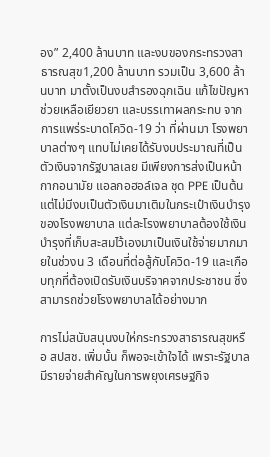อง” 2,400 ล้านบาท และงบของกระทรวงสาธารณสุข1,200 ล้านบาท รวมเป็น 3,600 ล้านบาท มาตั้งเป็นงบสำรองฉุกเฉิน แก้ไขปัญหา ช่วยเหลือเยียวยา และบรรเทาผลกระทบ จากการแพร่ระบาดโควิด-19 ว่า ที่ผ่านมา โรงพยาบาลต่างๆ แทบไม่เคยได้รับงบประมาณที่เป็นตัวเงินจากรัฐบาลเลย มีเพียงการส่งเป็นหน้ากากอนามัย แอลกอฮอล์เจล ชุด PPE เป็นต้น แต่ไม่มีงบเป็นตัวเงินมาเติมในกระเป๋าเงินบำรุงของโรงพยาบาล แต่ละโรงพยาบาลต้องใช้เงินบำรุงที่เก็บสะสมไว้เองมาเป็นเงินใช้จ่ายมากมายในช่วงน 3 เดือนที่ต่อสู้กับโควิด-19 และเกือบทุกที่ต้องเปิดรับเงินบริจาคจากประชาชน ซึ่งสามารถช่วยโรงพยาบาลได้อย่างมาก

การไม่สนับสนุนงบให่กระทรวงสาธารณสุขหรือ สปสช. เพิ่มนั้น ก็พอจะเข้าใจได้ เพราะรัฐบาลมีรายจ่ายสำคัญในการพยุงเศรษฐกิจ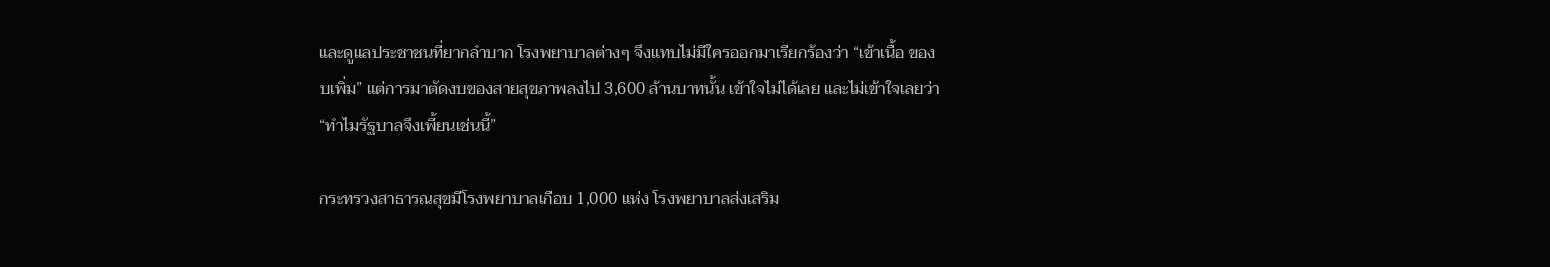และดูแลประชาชนที่ยากลำบาก โรงพยาบาลต่างๆ จึงแทบไม่มีใครออกมาเรียกร้องว่า “เข้าเนื้อ ของบเพิ่ม” แต่การมาตัดงบของสายสุขภาพลงไป 3,600 ล้านบาทนั้น เข้าใจไม่ได้เลย และไม่เข้าใจเลยว่า “ทำไมรัฐบาลจึงเพี้ยนเช่นนี้”

กระทรวงสาธารณสุขมีโรงพยาบาลเกือบ 1,000 แห่ง โรงพยาบาลส่งเสริม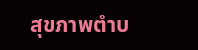สุขภาพตำบ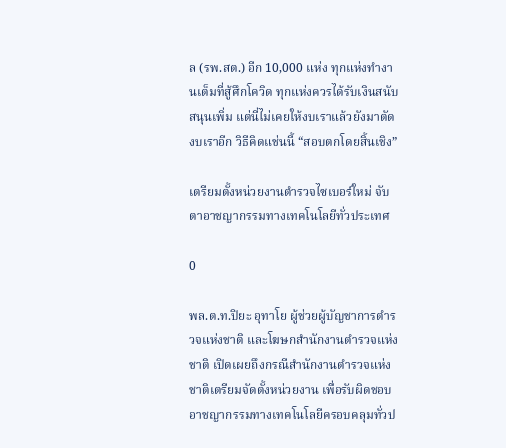ล (รพ.สต.) อีก 10,000 แห่ง ทุกแห่งทำงานเต็มที่สู้ศึกโควิด ทุกแห่งควรได้รับเงินสนับสนุนเพิ่ม แต่นี่ไม่เคยให้งบเราแล้วยังมาตัดงบเราอีก วิธีคิดแช่นนี้ “สอบตกโดยสิ้นเชิง”

เตรียมตั้งหน่วยงานตำรวจไซเบอร์ใหม่ จับตาอาชญากรรมทางเทคโนโลยีทั่วประเทศ

0

พล.ต.ท.ปิยะ อุทาโย ผู้ช่วยผู้บัญชาการตำรวจแห่งชาติ และโฆษกสำนักงานตำรวจแห่งชาติ เปิดเผยถึงกรณีสำนักงานตำรวจแห่งชาติเตรียมจัดตั้งหน่วยงาน เพื่อรับผิดชอบอาชญากรรมทางเทคโนโลยีครอบคลุมทั่วป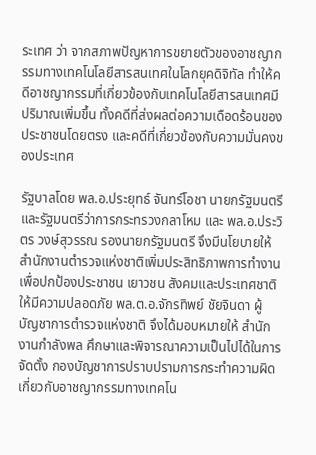ระเทศ ว่า จากสภาพปัญหาการขยายตัวของอาชญากรรมทางเทคโนโลยีสารสนเทศในโลกยุคดิจิทัล ทำให้คดีอาชญากรรมที่เกี่ยวข้องกับเทคโนโลยีสารสนเทศมีปริมาณเพิ่มขึ้น ทั้งคดีที่ส่งผลต่อความเดือดร้อนของประชาชนโดยตรง และคดีที่เกี่ยวข้องกับความมั่นคงของประเทศ

รัฐบาลโดย พล.อ.ประยุทธ์ จันทร์โอชา นายกรัฐมนตรีและรัฐมนตรีว่าการกระทรวงกลาโหม และ พล.อ.ประวิตร วงษ์สุวรรณ รองนายกรัฐมนตรี จึงมีนโยบายให้สำนักงานตำรวจแห่งชาติเพิ่มประสิทธิภาพการทำงานเพื่อปกป้องประชาชน เยาวชน สังคมและประเทศชาติให้มีความปลอดภัย พล.ต.อ.จักรทิพย์ ชัยจินดา ผู้บัญชาการตำรวจแห่งชาติ จึงได้มอบหมายให้ สำนักงานกำลังพล ศึกษาและพิจารณาความเป็นไปได้ในการจัดตั้ง กองบัญชาการปราบปรามการกระทำความผิดเกี่ยวกับอาชญากรรมทางเทคโน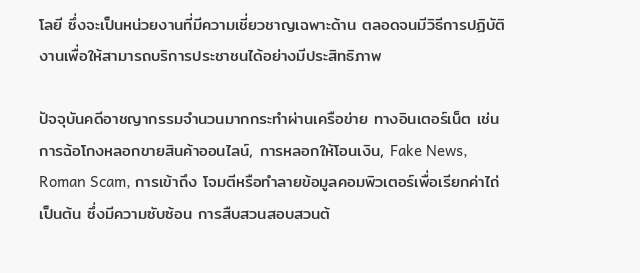โลยี ซึ่งจะเป็นหน่วยงานที่มีความเชี่ยวชาญเฉพาะด้าน ตลอดจนมีวิธีการปฏิบัติงานเพื่อให้สามารถบริการประชาชนได้อย่างมีประสิทธิภาพ

ปัจจุบันคดีอาชญากรรมจำนวนมากกระทำผ่านเครือข่าย ทางอินเตอร์เน็ต เช่น การฉ้อโกงหลอกขายสินค้าออนไลน์, การหลอกให้โอนเงิน, Fake News, Roman Scam, การเข้าถึง โจมตีหรือทำลายข้อมูลคอมพิวเตอร์เพื่อเรียกค่าไถ่ เป็นต้น ซึ่งมีความซับซ้อน การสืบสวนสอบสวนต้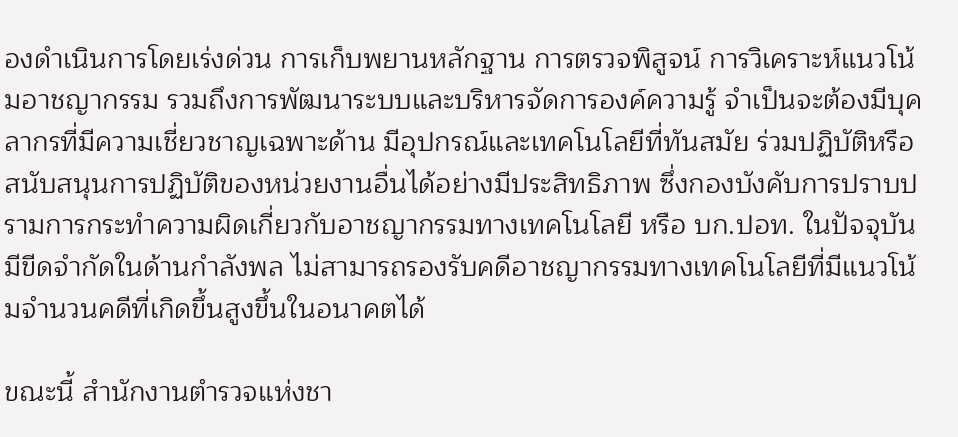องดำเนินการโดยเร่งด่วน การเก็บพยานหลักฐาน การตรวจพิสูจน์ การวิเคราะห์แนวโน้มอาชญากรรม รวมถึงการพัฒนาระบบและบริหารจัดการองค์ความรู้ จำเป็นจะต้องมีบุคลากรที่มีความเชี่ยวชาญเฉพาะด้าน มีอุปกรณ์และเทคโนโลยีที่ทันสมัย ร่วมปฏิบัติหรือสนับสนุนการปฏิบัติของหน่วยงานอื่นได้อย่างมีประสิทธิภาพ ซึ่งกองบังคับการปราบปรามการกระทำความผิดเกี่ยวกับอาชญากรรมทางเทคโนโลยี หรือ บก.ปอท. ในปัจจุบัน มีขีดจำกัดในด้านกำลังพล ไม่สามารถรองรับคดีอาชญากรรมทางเทคโนโลยีที่มีแนวโน้มจำนวนคดีที่เกิดขึ้นสูงขึ้นในอนาคตได้

ขณะนี้ สำนักงานตำรวจแห่งชา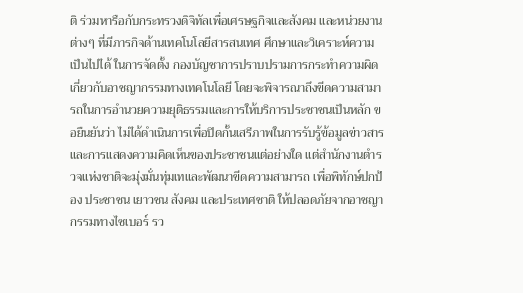ติ ร่วมหารือกับกระทรวงดิจิทัลเพื่อเศรษฐกิจและสังคม และหน่วยงานต่างๆ ที่มีภารกิจด้านเทคโนโลยีสารสนเทศ ศึกษาและวิเคราะห์ความเป็นไปได้ ในการจัดตั้ง กองบัญชาการปราบปรามการกระทำความผิดเกี่ยวกับอาชญากรรมทางเทคโนโลยี โดยจะพิจารณาถึงขีดความสามารถในการอำนวยความยุติธรรมและการให้บริการประชาชนเป็นหลัก ขอยืนยันว่า ไม่ได้ดำเนินการเพื่อปิดกั้นเสรีภาพในการรับรู้ข้อมูลข่าวสารและการแสดงความคิดเห็นของประชาชนแต่อย่างใด แต่สำนักงานตำรวจแห่งชาติจะมุ่งมั่นทุ่มเทและพัฒนาขีดความสามารถ เพื่อพิทักษ์ปกป้อง ประชาชน เยาวชน สังคม และประเทศชาติ ให้ปลอดภัยจากอาชญากรรมทางไซเบอร์ รว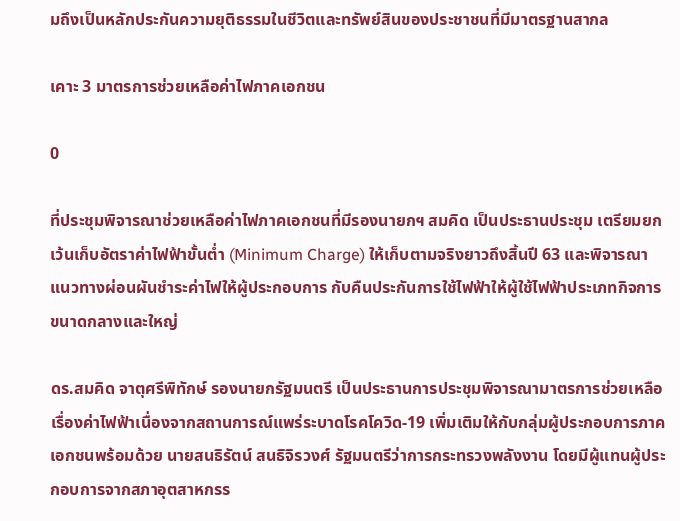มถึงเป็นหลักประกันความยุติธรรมในชีวิตและทรัพย์สินของประชาชนที่มีมาตรฐานสากล

เคาะ 3 มาตรการช่วยเหลือค่าไฟภาคเอกชน

0

ที่ประชุมพิจารณาช่วยเหลือค่าไฟภาคเอกชนที่มีรองนายกฯ สมคิด เป็นประธานประชุม เตรียมยกเว้นเก็บอัตราค่าไฟฟ้าขั้นต่ำ (Minimum Charge) ให้เก็บตามจริงยาวถึงสิ้นปี 63 และพิจารณาแนวทางผ่อนผันชำระค่าไฟให้ผู้ประกอบการ กับคืนประกันการใช้ไฟฟ้าให้ผู้ใช้ไฟฟ้าประเภทกิจการขนาดกลางและใหญ่

ดร.สมคิด จาตุศรีพิทักษ์ รองนายกรัฐมนตรี เป็นประธานการประชุมพิจารณามาตรการช่วยเหลือเรื่องค่าไฟฟ้าเนื่องจากสถานการณ์แพร่ระบาดโรคโควิด-19 เพิ่มเติมให้กับกลุ่มผู้ประกอบการภาคเอกชนพร้อมด้วย นายสนธิรัตน์ สนธิจิรวงศ์ รัฐมนตรีว่าการกระทรวงพลังงาน โดยมีผู้แทนผู้ประกอบการจากสภาอุตสาหกรร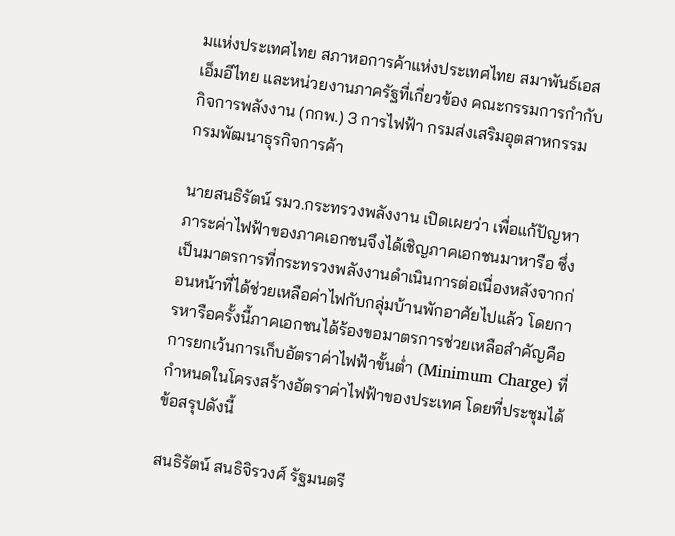มแห่งประเทศไทย สภาหอการค้าแห่งประเทศไทย สมาพันธ์เอสเอ็มอีไทย และหน่วยงานภาครัฐที่เกี่ยวข้อง คณะกรรมการกำกับกิจการพลังงาน (กกพ.) 3 การไฟฟ้า กรมส่งเสริมอุตสาหกรรม กรมพัฒนาธุรกิจการค้า

นายสนธิรัตน์ รมว.กระทรวงพลังงาน เปิดเผยว่า เพื่อแก้ปัญหาภาระค่าไฟฟ้าของภาคเอกชนจึงได้เชิญภาคเอกชนมาหารือ ซึ่งเป็นมาตรการที่กระทรวงพลังงานดำเนินการต่อเนื่องหลังจากก่อนหน้าที่ได้ช่วยเหลือค่าไฟกับกลุ่มบ้านพักอาศัยไปแล้ว โดยการหารือครั้งนี้ภาคเอกชนได้ร้องขอมาตรการช่วยเหลือสำคัญคือการยกเว้นการเก็บอัตราค่าไฟฟ้าขั้นต่ำ (Minimum Charge) ที่กำหนดในโครงสร้างอัตราค่าไฟฟ้าของประเทศ โดยที่ประชุมได้ข้อสรุปดังนี้

สนธิรัตน์ สนธิจิรวงศ์ รัฐมนตรี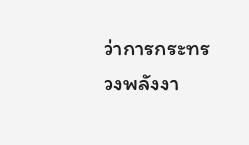ว่าการกระทรวงพลังงา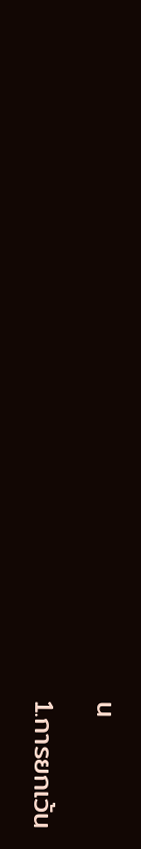น

1.การยกเว้น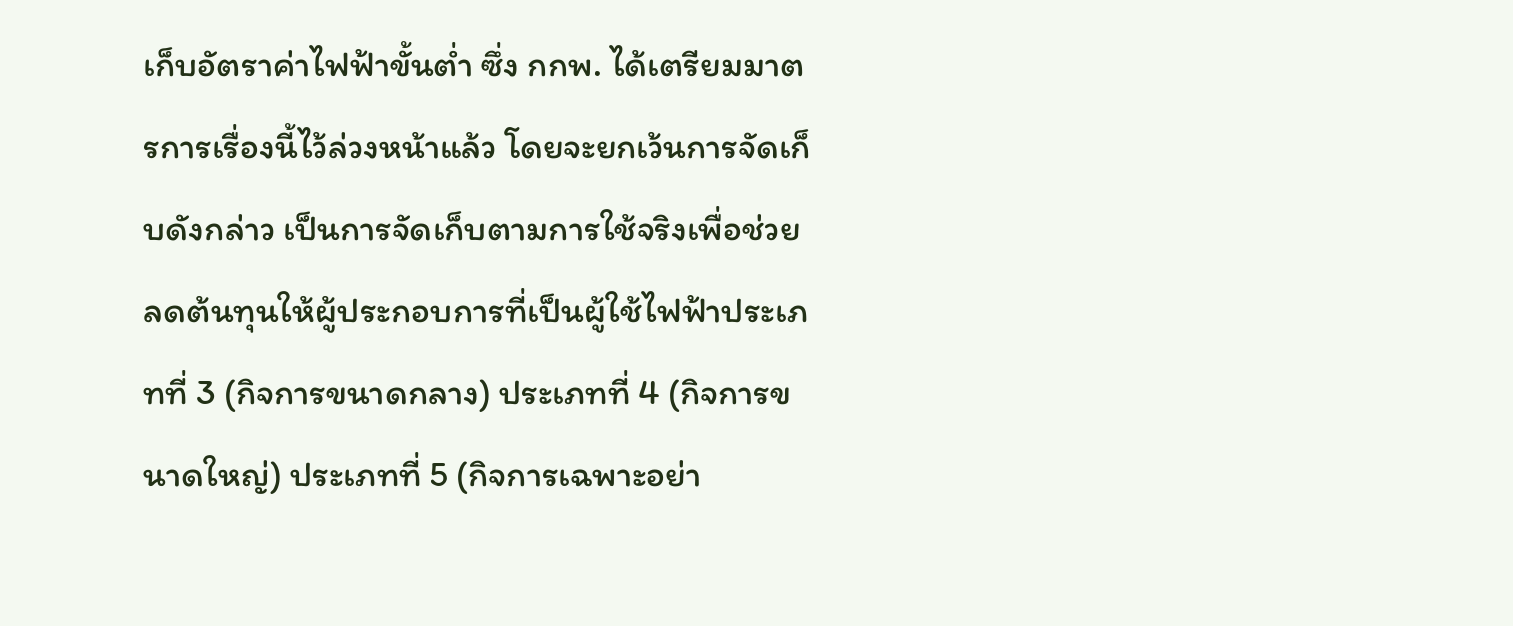เก็บอัตราค่าไฟฟ้าขั้นต่ำ ซึ่ง กกพ. ได้เตรียมมาตรการเรื่องนี้ไว้ล่วงหน้าแล้ว โดยจะยกเว้นการจัดเก็บดังกล่าว เป็นการจัดเก็บตามการใช้จริงเพื่อช่วยลดต้นทุนให้ผู้ประกอบการที่เป็นผู้ใช้ไฟฟ้าประเภทที่ 3 (กิจการขนาดกลาง) ประเภทที่ 4 (กิจการขนาดใหญ่) ประเภทที่ 5 (กิจการเฉพาะอย่า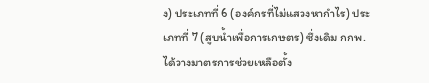ง) ประเภทที่ 6 (องค์กรที่ไม่แสวงหากำไร) ประเภทที่ 7 (สูบน้ำเพื่อการเกษตร) ซึ่งเดิม กกพ. ได้วางมาตรการช่วยเหลือตั้ง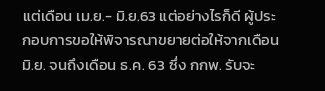แต่เดือน เม.ย.- มิ.ย.63 แต่อย่างไรก็ดี ผู้ประกอบการขอให้พิจารณาขยายต่อให้จากเดือนมิ.ย. จนถึงเดือน ธ.ค. 63 ซึ่ง กกพ. รับจะ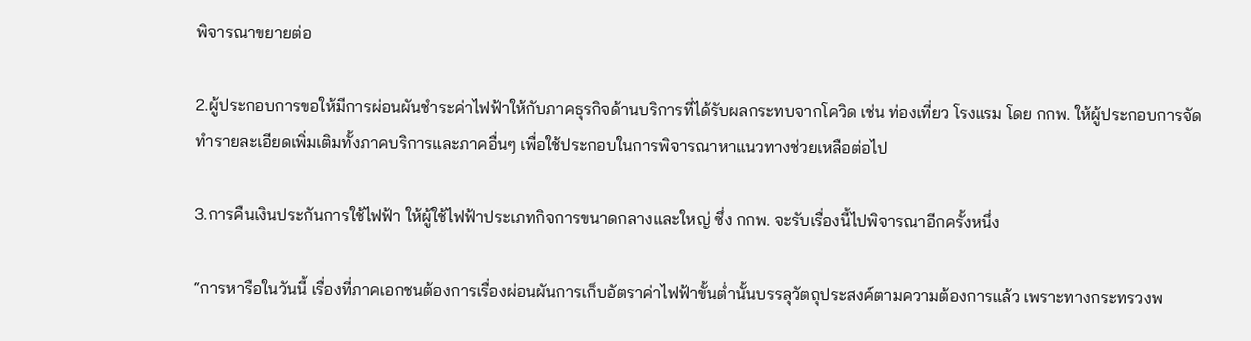พิจารณาขยายต่อ

2.ผู้ประกอบการขอให้มีการผ่อนผันชำระค่าไฟฟ้าให้กับภาคธุรกิจด้านบริการที่ได้รับผลกระทบจากโควิด เช่น ท่องเที่ยว โรงแรม โดย กกพ. ให้ผู้ประกอบการจัดทำรายละเอียดเพิ่มเติมทั้งภาคบริการและภาคอื่นๆ เพื่อใช้ประกอบในการพิจารณาหาแนวทางช่วยเหลือต่อไป

3.การคืนเงินประกันการใช้ไฟฟ้า ให้ผู้ใช้ไฟฟ้าประเภทกิจการขนาดกลางและใหญ่ ซึ่ง กกพ. จะรับเรื่องนี้ไปพิจารณาอีกครั้งหนึ่ง

“การหารือในวันนี้ เรื่องที่ภาคเอกชนต้องการเรื่องผ่อนผันการเก็บอัตราค่าไฟฟ้าขั้นต่ำนั้นบรรลุวัตถุประสงค์ตามความต้องการแล้ว เพราะทางกระทรวงพ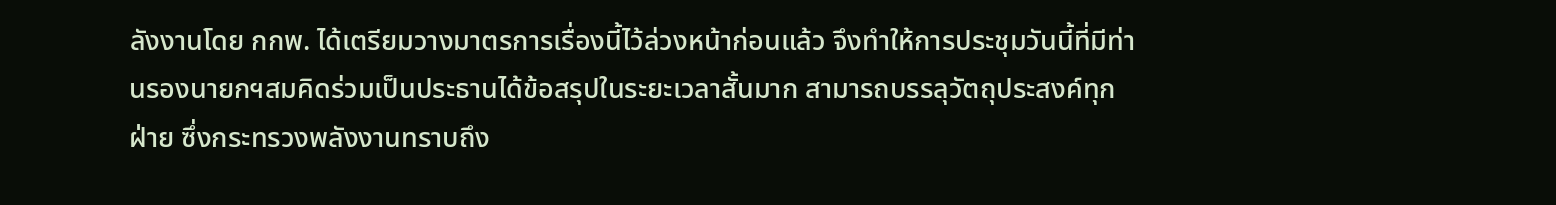ลังงานโดย กกพ. ได้เตรียมวางมาตรการเรื่องนี้ไว้ล่วงหน้าก่อนแล้ว จึงทำให้การประชุมวันนี้ที่มีท่านรองนายกฯสมคิดร่วมเป็นประธานได้ข้อสรุปในระยะเวลาสั้นมาก สามารถบรรลุวัตถุประสงค์ทุกฝ่าย ซึ่งกระทรวงพลังงานทราบถึง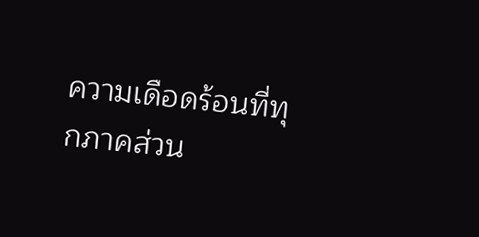ความเดือดร้อนที่ทุกภาคส่วน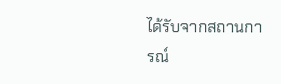ได้รับจากสถานการณ์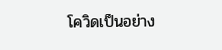โควิดเป็นอย่าง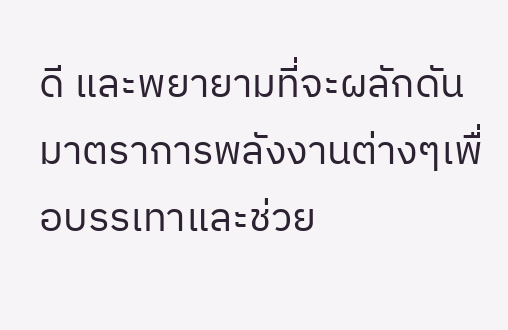ดี และพยายามที่จะผลักดันมาตราการพลังงานต่างๆเพื่อบรรเทาและช่วย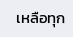เหลือทุก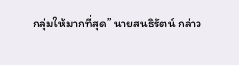กลุ่มให้มากที่สุด” นายสนธิรัตน์ กล่าว